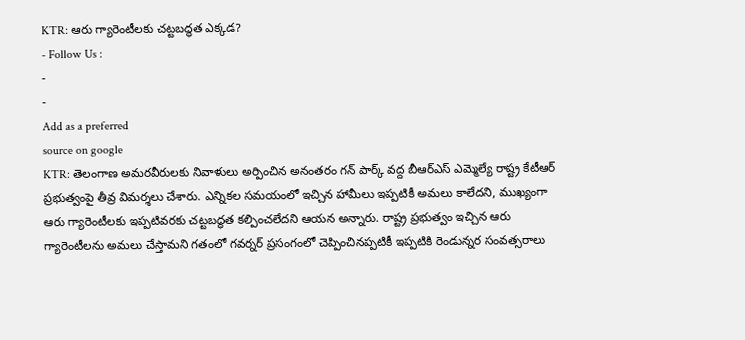KTR: ఆరు గ్యారెంటీలకు చట్టబద్ధత ఎక్కడ?
- Follow Us :
-
-
Add as a preferred
source on google
KTR: తెలంగాణ అమరవీరులకు నివాళులు అర్పించిన అనంతరం గన్ పార్క్ వద్ద బీఆర్ఎస్ ఎమ్మెల్యే రాష్ట్ర కేటీఆర్ ప్రభుత్వంపై తీవ్ర విమర్శలు చేశారు. ఎన్నికల సమయంలో ఇచ్చిన హామీలు ఇప్పటికీ అమలు కాలేదని, ముఖ్యంగా ఆరు గ్యారెంటీలకు ఇప్పటివరకు చట్టబద్ధత కల్పించలేదని ఆయన అన్నారు. రాష్ట్ర ప్రభుత్వం ఇచ్చిన ఆరు గ్యారెంటీలను అమలు చేస్తామని గతంలో గవర్నర్ ప్రసంగంలో చెప్పించినప్పటికీ ఇప్పటికి రెండున్నర సంవత్సరాలు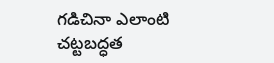గడిచినా ఎలాంటి చట్టబద్ధత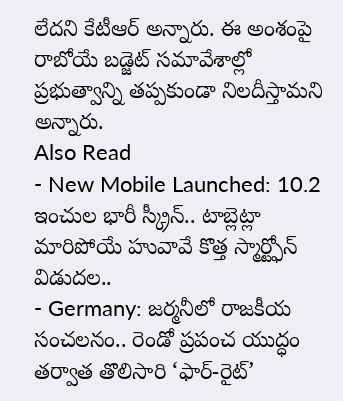లేదని కేటీఆర్ అన్నారు. ఈ అంశంపై రాబోయే బడ్జెట్ సమావేశాల్లో ప్రభుత్వాన్ని తప్పకుండా నిలదీస్తామని అన్నారు.
Also Read
- New Mobile Launched: 10.2 ఇంచుల భారీ స్క్రీన్.. టాబ్లెట్లా మారిపోయే హువావే కొత్త స్మార్ట్ఫోన్ విడుదల..
- Germany: జర్మనీలో రాజకీయ సంచలనం.. రెండో ప్రపంచ యుద్ధం తర్వాత తొలిసారి ‘ఫార్-రైట్’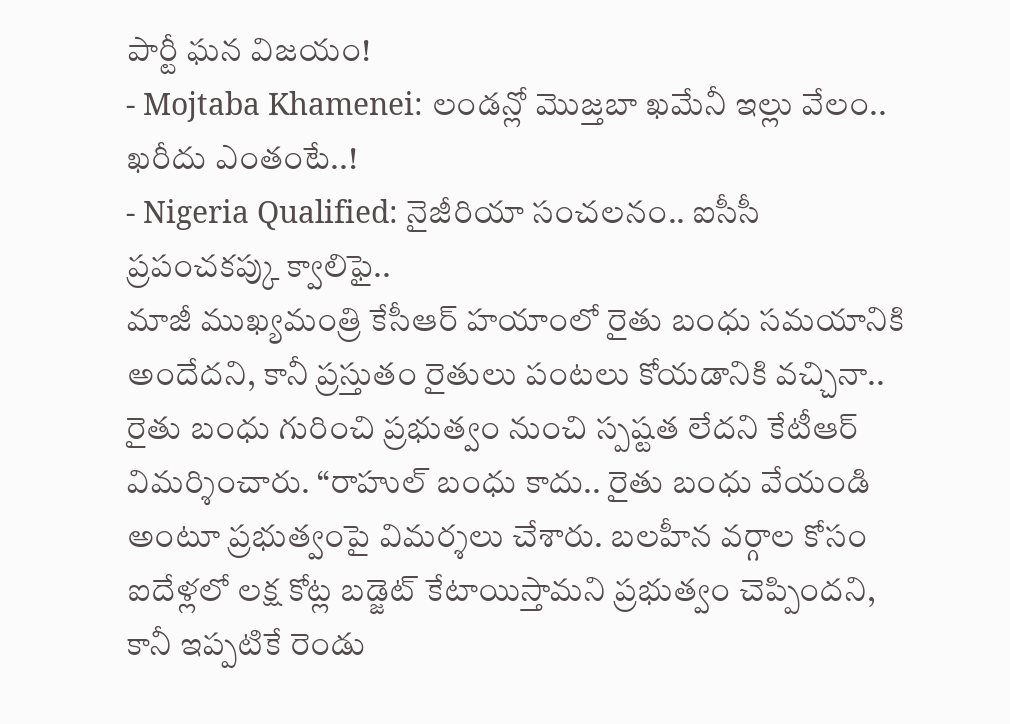పార్టీ ఘన విజయం!
- Mojtaba Khamenei: లండన్లో మొజ్తబా ఖమేనీ ఇల్లు వేలం.. ఖరీదు ఎంతంటే..!
- Nigeria Qualified: నైజీరియా సంచలనం.. ఐసీసీ ప్రపంచకప్కు క్వాలిఫై..
మాజీ ముఖ్యమంత్రి కేసీఆర్ హయాంలో రైతు బంధు సమయానికి అందేదని, కానీ ప్రస్తుతం రైతులు పంటలు కోయడానికి వచ్చినా.. రైతు బంధు గురించి ప్రభుత్వం నుంచి స్పష్టత లేదని కేటీఆర్ విమర్శించారు. “రాహుల్ బంధు కాదు.. రైతు బంధు వేయండి అంటూ ప్రభుత్వంపై విమర్శలు చేశారు. బలహీన వర్గాల కోసం ఐదేళ్లలో లక్ష కోట్ల బడ్జెట్ కేటాయిస్తామని ప్రభుత్వం చెప్పిందని, కానీ ఇప్పటికే రెండు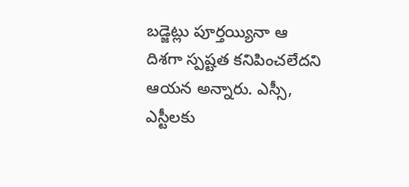బడ్జెట్లు పూర్తయ్యినా ఆ దిశగా స్పష్టత కనిపించలేదని ఆయన అన్నారు. ఎస్సీ, ఎస్టీలకు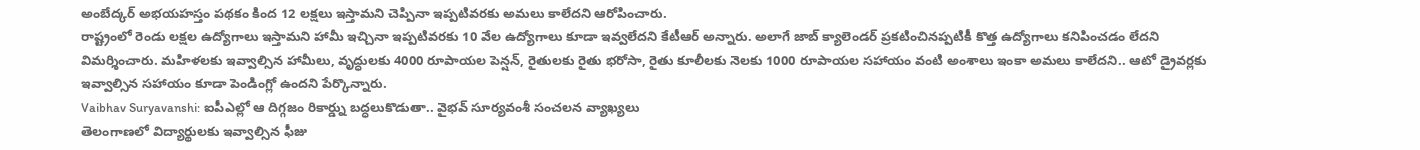అంబేద్కర్ అభయహస్తం పథకం కింద 12 లక్షలు ఇస్తామని చెప్పినా ఇప్పటివరకు అమలు కాలేదని ఆరోపించారు.
రాష్ట్రంలో రెండు లక్షల ఉద్యోగాలు ఇస్తామని హామీ ఇచ్చినా ఇప్పటివరకు 10 వేల ఉద్యోగాలు కూడా ఇవ్వలేదని కేటీఆర్ అన్నారు. అలాగే జాబ్ క్యాలెండర్ ప్రకటించినప్పటికీ కొత్త ఉద్యోగాలు కనిపించడం లేదని విమర్శించారు. మహిళలకు ఇవ్వాల్సిన హామీలు, వృద్ధులకు 4000 రూపాయల పెన్షన్, రైతులకు రైతు భరోసా, రైతు కూలీలకు నెలకు 1000 రూపాయల సహాయం వంటి అంశాలు ఇంకా అమలు కాలేదని.. ఆటో డ్రైవర్లకు ఇవ్వాల్సిన సహాయం కూడా పెండింగ్లో ఉందని పేర్కొన్నారు.
Vaibhav Suryavanshi: ఐపీఎల్లో ఆ దిగ్గజం రికార్డ్ను బద్ధలుకొడుతా.. వైభవ్ సూర్యవంశీ సంచలన వ్యాఖ్యలు
తెలంగాణలో విద్యార్థులకు ఇవ్వాల్సిన ఫీజు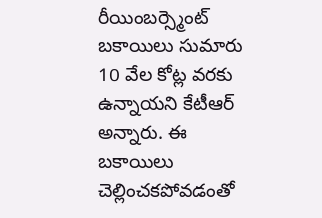రీయింబర్స్మెంట్ బకాయిలు సుమారు 10 వేల కోట్ల వరకు ఉన్నాయని కేటీఆర్ అన్నారు. ఈ బకాయిలు చెల్లించకపోవడంతో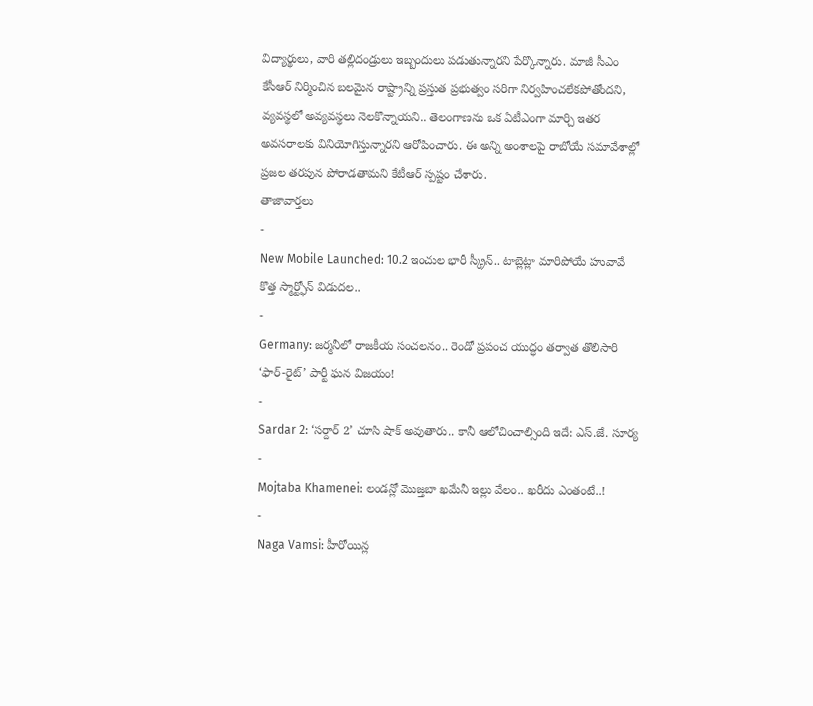విద్యార్థులు, వారి తల్లిదండ్రులు ఇబ్బందులు పడుతున్నారని పేర్కొన్నారు. మాజీ సీఎం కేసీఆర్ నిర్మించిన బలమైన రాష్ట్రాన్ని ప్రస్తుత ప్రభుత్వం సరిగా నిర్వహించలేకపోతోందని, వ్యవస్థలో అవ్యవస్థలు నెలకొన్నాయని.. తెలంగాణను ఒక ఏటీఎంగా మార్చి ఇతర అవసరాలకు వినియోగిస్తున్నారని ఆరోపించారు. ఈ అన్ని అంశాలపై రాబోయే సమావేశాల్లో ప్రజల తరపున పోరాడతామని కేటీఆర్ స్పష్టం చేశారు.
తాజావార్తలు
-
New Mobile Launched: 10.2 ఇంచుల భారీ స్క్రీన్.. టాబ్లెట్లా మారిపోయే హువావే కొత్త స్మార్ట్ఫోన్ విడుదల..
-
Germany: జర్మనీలో రాజకీయ సంచలనం.. రెండో ప్రపంచ యుద్ధం తర్వాత తొలిసారి ‘ఫార్-రైట్’ పార్టీ ఘన విజయం!
-
Sardar 2: ‘సర్దార్ 2’ చూసి షాక్ అవుతారు.. కానీ ఆలోచించాల్సింది ఇదే: ఎస్.జే. సూర్య
-
Mojtaba Khamenei: లండన్లో మొజ్తబా ఖమేనీ ఇల్లు వేలం.. ఖరీదు ఎంతంటే..!
-
Naga Vamsi: హీరోయిన్ల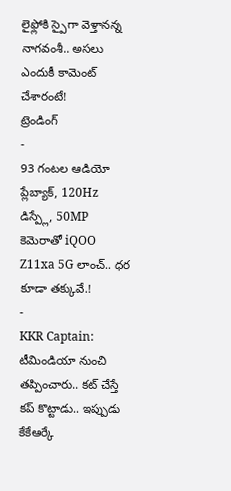లైఫ్లోకి స్పైగా వెళ్తానన్న నాగవంశీ.. అసలు ఎందుకీ కామెంట్ చేశారంటే!
ట్రెండింగ్
-
93 గంటల ఆడియో ప్లేబ్యాక్, 120Hz డిస్ప్లే, 50MP కెమెరాతో iQOO Z11xa 5G లాంచ్.. ధర కూడా తక్కువే.!
-
KKR Captain: టీమిండియా నుంచి తప్పించారు.. కట్ చేస్తే కప్ కొట్టాడు.. ఇప్పుడు కేకేఆర్కే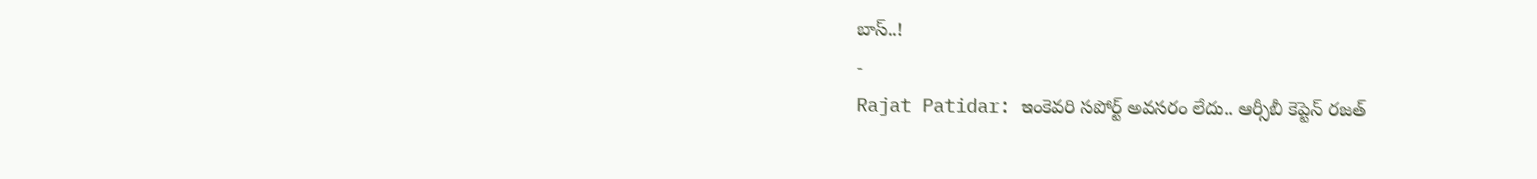బాస్..!
-
Rajat Patidar: ఇంకెవరి సపోర్ట్ అవసరం లేదు.. ఆర్సీబీ కెప్టెన్ రజత్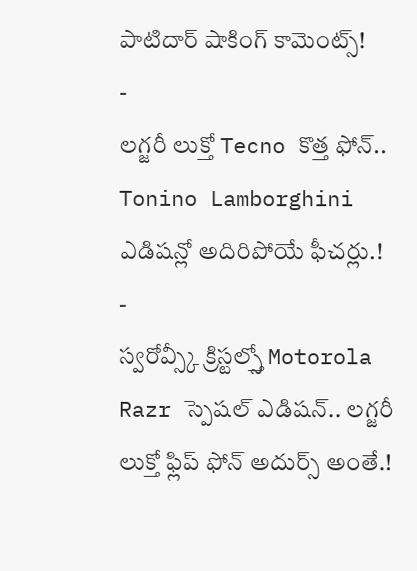పాటిదార్ షాకింగ్ కామెంట్స్!
-
లగ్జరీ లుక్తో Tecno కొత్త ఫోన్.. Tonino Lamborghini ఎడిషన్లో అదిరిపోయే ఫీచర్లు.!
-
స్వరోవ్స్కీ క్రిస్టల్స్తో Motorola Razr స్పెషల్ ఎడిషన్.. లగ్జరీ లుక్తో ఫ్లిప్ ఫోన్ అదుర్స్ అంతే.!